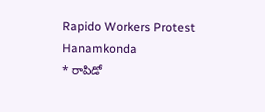Rapido Workers Protest Hanamkonda
* రాపిడో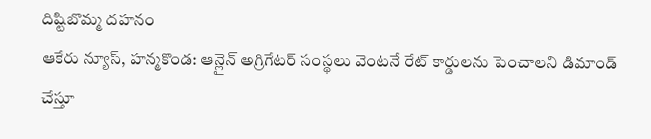దిష్టిబొమ్మ దహనం
ఆకేరు న్యూస్, హన్మకొండ: ఆన్లైన్ అగ్రిగేటర్ సంస్థలు వెంటనే రేట్ కార్డులను పెంచాలని డిమాండ్ చేస్తూ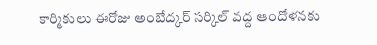కార్మికులు ఈరోజు అంబేద్కర్ సర్కిల్ వద్ద ఆందోళనకు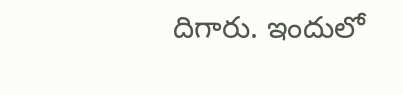దిగారు. ఇందులో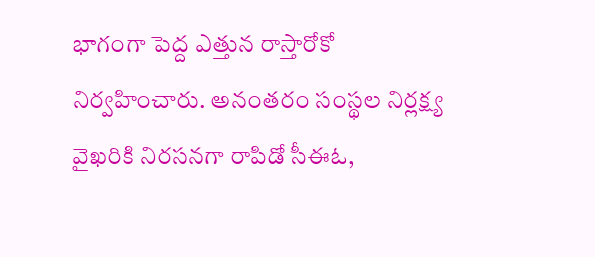భాగంగా పెద్ద ఎత్తున రాస్తారోకో నిర్వహించారు. అనంతరం సంస్థల నిర్లక్ష్య వైఖరికి నిరసనగా రాపిడో సీఈఓ,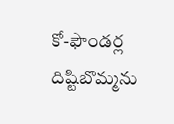కో-ఫౌండర్ల దిష్టిబొమ్మను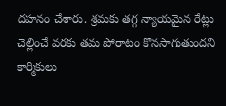దహనం చేశారు. శ్రమకు తగ్గ న్యాయమైన రేట్లు చెల్లించే వరకు తమ పోరాటం కొనసాగుతుందని కార్మికులు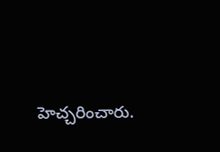హెచ్చరించారు.